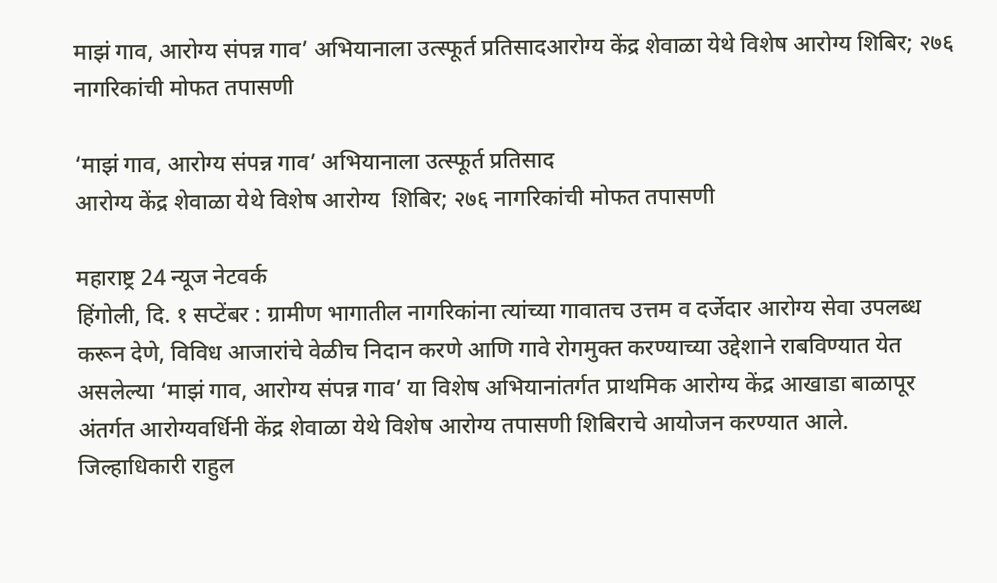माझं गाव, आरोग्य संपन्न गाव’ अभियानाला उत्स्फूर्त प्रतिसादआरोग्य केंद्र शेवाळा येथे विशेष आरोग्य शिबिर; २७६ नागरिकांची मोफत तपासणी

‘माझं गाव, आरोग्य संपन्न गाव’ अभियानाला उत्स्फूर्त प्रतिसाद
आरोग्य केंद्र शेवाळा येथे विशेष आरोग्य  शिबिर; २७६ नागरिकांची मोफत तपासणी

महाराष्ट्र 24 न्यूज नेटवर्क
हिंगोली, दि. १ सप्टेंबर : ग्रामीण भागातील नागरिकांना त्यांच्या गावातच उत्तम व दर्जेदार आरोग्य सेवा उपलब्ध करून देणे, विविध आजारांचे वेळीच निदान करणे आणि गावे रोगमुक्त करण्याच्या उद्देशाने राबविण्यात येत असलेल्या ‘माझं गाव, आरोग्य संपन्न गाव’ या विशेष अभियानांतर्गत प्राथमिक आरोग्य केंद्र आखाडा बाळापूर अंतर्गत आरोग्यवर्धिनी केंद्र शेवाळा येथे विशेष आरोग्य तपासणी शिबिराचे आयोजन करण्यात आले.
जिल्हाधिकारी राहुल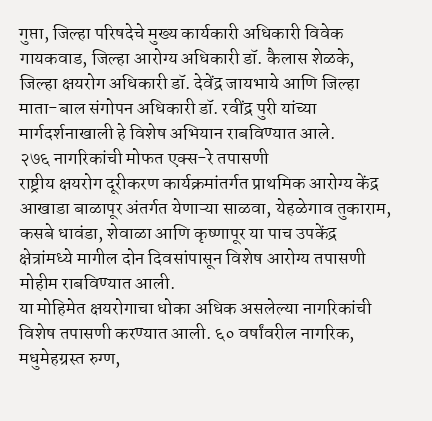गुप्ता, जिल्हा परिषदेचे मुख्य कार्यकारी अधिकारी विवेक गायकवाड, जिल्हा आरोग्य अधिकारी डॉ. कैलास शेळके, जिल्हा क्षयरोग अधिकारी डॉ. देवेंद्र जायभाये आणि जिल्हा माता-बाल संगोपन अधिकारी डॉ. रवींद्र पुरी यांच्या मार्गदर्शनाखाली हे विशेष अभियान राबविण्यात आले.
२७६ नागरिकांची मोफत एक्स-रे तपासणी
राष्ट्रीय क्षयरोग दूरीकरण कार्यक्रमांतर्गत प्राथमिक आरोग्य केंद्र आखाडा बाळापूर अंतर्गत येणाऱ्या साळवा, येहळेगाव तुकाराम, कसबे धावंडा, शेवाळा आणि कृष्णापूर या पाच उपकेंद्र क्षेत्रांमध्ये मागील दोन दिवसांपासून विशेष आरोग्य तपासणी मोहीम राबविण्यात आली.
या मोहिमेत क्षयरोगाचा धोका अधिक असलेल्या नागरिकांची विशेष तपासणी करण्यात आली. ६० वर्षांवरील नागरिक, मधुमेहग्रस्त रुग्ण,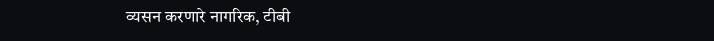व्यसन करणारे नागरिक, टीबी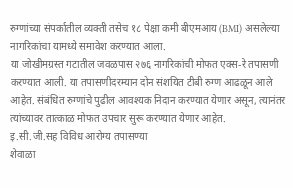रुग्णांच्या संपर्कातील व्यक्ती तसेच १८ पेक्षा कमी बीएमआय (BMI) असलेल्या नागरिकांचा यामध्ये समावेश करण्यात आला.
या जोखीमग्रस्त गटातील जवळपास २७६ नागरिकांची मोफत एक्स-रे तपासणी करण्यात आली. या तपासणीदरम्यान दोन संशयित टीबी रुग्ण आढळून आले आहेत. संबंधित रुग्णांचे पुढील आवश्यक निदान करण्यात येणार असून, त्यानंतर त्यांच्यावर तात्काळ मोफत उपचार सुरू करण्यात येणार आहेत.
इ.सी.जी.सह विविध आरोग्य तपासण्या
शेवाळा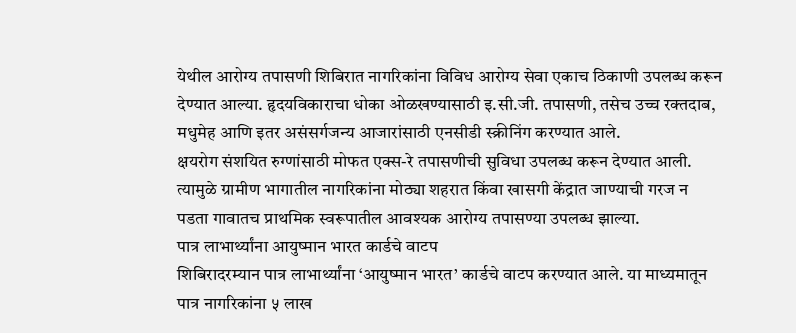येथील आरोग्य तपासणी शिबिरात नागरिकांना विविध आरोग्य सेवा एकाच ठिकाणी उपलब्ध करून देण्यात आल्या. हृदयविकाराचा धोका ओळखण्यासाठी इ.सी.जी. तपासणी, तसेच उच्च रक्तदाब, मधुमेह आणि इतर असंसर्गजन्य आजारांसाठी एनसीडी स्क्रीनिंग करण्यात आले.
क्षयरोग संशयित रुग्णांसाठी मोफत एक्स-रे तपासणीची सुविधा उपलब्ध करून देण्यात आली. त्यामुळे ग्रामीण भागातील नागरिकांना मोठ्या शहरात किंवा खासगी केंद्रात जाण्याची गरज न पडता गावातच प्राथमिक स्वरूपातील आवश्यक आरोग्य तपासण्या उपलब्ध झाल्या.
पात्र लाभार्थ्यांना आयुष्मान भारत कार्डचे वाटप
शिबिरादरम्यान पात्र लाभार्थ्यांना ‘आयुष्मान भारत’ कार्डचे वाटप करण्यात आले. या माध्यमातून पात्र नागरिकांना ५ लाख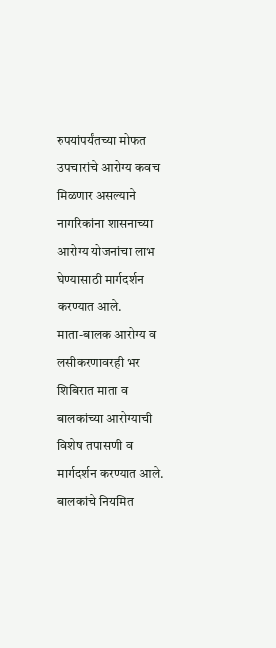रुपयांपर्यंतच्या मोफत उपचारांचे आरोग्य कवच मिळणार असल्याने नागरिकांना शासनाच्या आरोग्य योजनांचा लाभ घेण्यासाठी मार्गदर्शन करण्यात आले.
माता-बालक आरोग्य व लसीकरणावरही भर
शिबिरात माता व बालकांच्या आरोग्याची विशेष तपासणी व मार्गदर्शन करण्यात आले. बालकांचे नियमित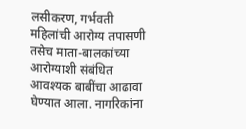लसीकरण, गर्भवती महिलांची आरोग्य तपासणी तसेच माता-बालकांच्या आरोग्याशी संबंधित आवश्यक बाबींचा आढावा घेण्यात आला. नागरिकांना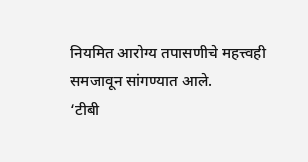नियमित आरोग्य तपासणीचे महत्त्वही समजावून सांगण्यात आले.
‘टीबी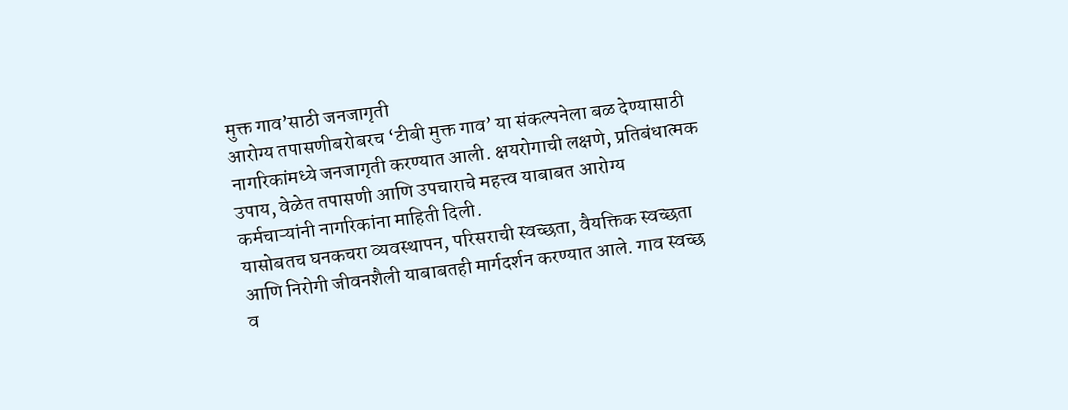मुक्त गाव’साठी जनजागृती
आरोग्य तपासणीबरोबरच ‘टीबी मुक्त गाव’ या संकल्पनेला बळ देण्यासाठी नागरिकांमध्ये जनजागृती करण्यात आली. क्षयरोगाची लक्षणे, प्रतिबंधात्मक उपाय, वेळेत तपासणी आणि उपचाराचे महत्त्व याबाबत आरोग्य कर्मचाऱ्यांनी नागरिकांना माहिती दिली.
यासोबतच घनकचरा व्यवस्थापन, परिसराची स्वच्छता, वैयक्तिक स्वच्छता आणि निरोगी जीवनशैली याबाबतही मार्गदर्शन करण्यात आले. गाव स्वच्छ व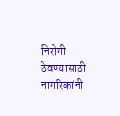निरोगी ठेवण्यासाठी नागरिकांनी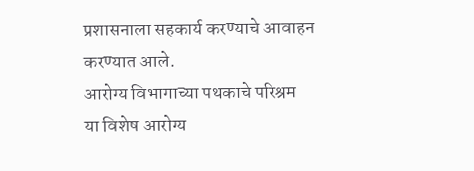प्रशासनाला सहकार्य करण्याचे आवाहन करण्यात आले.
आरोग्य विभागाच्या पथकाचे परिश्रम
या विशेष आरोग्य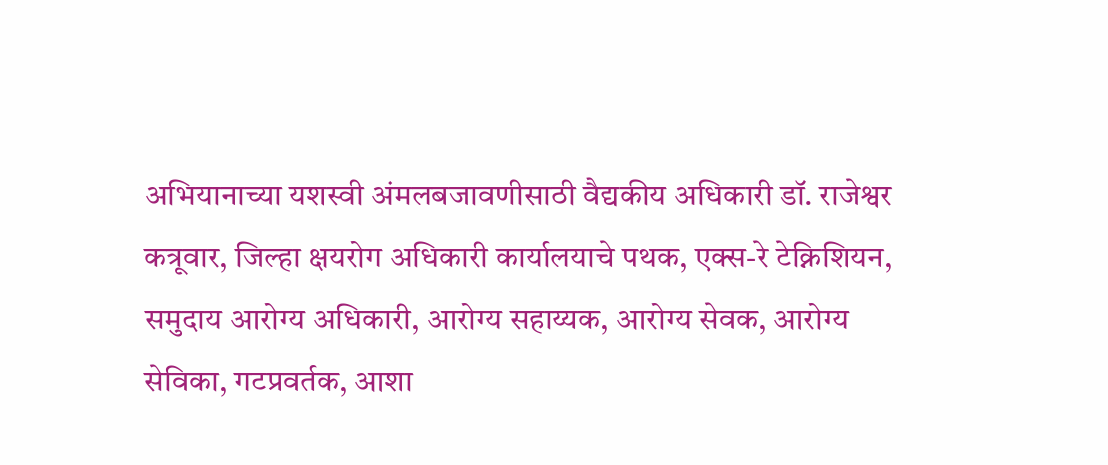अभियानाच्या यशस्वी अंमलबजावणीसाठी वैद्यकीय अधिकारी डॉ. राजेश्वर कत्रूवार, जिल्हा क्षयरोग अधिकारी कार्यालयाचे पथक, एक्स-रे टेक्निशियन, समुदाय आरोग्य अधिकारी, आरोग्य सहाय्यक, आरोग्य सेवक, आरोग्य सेविका, गटप्रवर्तक, आशा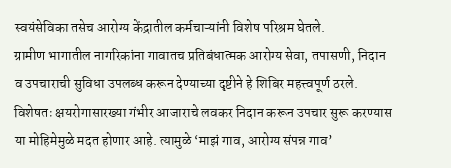स्वयंसेविका तसेच आरोग्य केंद्रातील कर्मचाऱ्यांनी विशेष परिश्रम घेतले.
ग्रामीण भागातील नागरिकांना गावातच प्रतिबंधात्मक आरोग्य सेवा, तपासणी, निदान व उपचाराची सुविधा उपलब्ध करून देण्याच्या दृष्टीने हे शिबिर महत्त्वपूर्ण ठरले. विशेषतः क्षयरोगासारख्या गंभीर आजाराचे लवकर निदान करून उपचार सुरू करण्यास या मोहिमेमुळे मदत होणार आहे. त्यामुळे ‘माझं गाव, आरोग्य संपन्न गाव’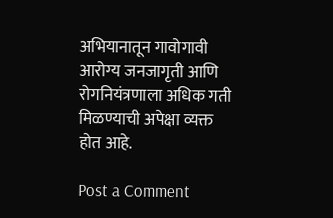अभियानातून गावोगावी आरोग्य जनजागृती आणि रोगनियंत्रणाला अधिक गती मिळण्याची अपेक्षा व्यक्त होत आहे.

Post a Comment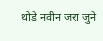थोडे नवीन जरा जुने